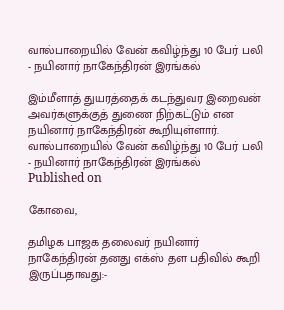வால்பாறையில் வேன் கவிழ்ந்து 10 பேர் பலி - நயினார் நாகேந்திரன் இரங்கல்

இம்மீளாத் துயரத்தைக் கடந்துவர இறைவன் அவர்களுக்குத் துணை நிற்கட்டும் என நயினார் நாகேந்திரன் கூறியுள்ளார்.
வால்பாறையில் வேன் கவிழ்ந்து 10 பேர் பலி - நயினார் நாகேந்திரன் இரங்கல்
Published on

கோவை,

தமிழக பாஜக தலைவர் நயினார் நாகேந்திரன் தனது எக்ஸ் தள பதிவில் கூறி இருப்பதாவது:-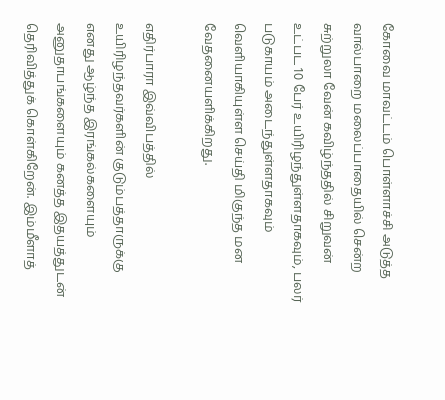கோவை மாவட்டம் பொள்ளாச்சி அடுத்த வால்பாறை மலைப்பாதையில் சென்ற சுற்றுலா வேன் கவிழ்ந்ததில் சிறுவன் உட்பட 10 பேர் உயிரிழந்துள்ளதாகவும், பலர் படுகாயம் அடைந்துள்ளதாகவும் வெளியாகியுள்ள செய்தி மிகுந்த மன வேதனையளிக்கிறது.

எதிர்பாரா இவ்விபத்தில் உயிரிழந்தவர்களின் குடும்பத்தாருக்கு எனது ஆழ்ந்த இரங்கல்களையும் அனுதாபங்களையும் கனத்த இதயத்துடன் தெரிவித்துக் கொள்கிறேன். இம்மீளாத்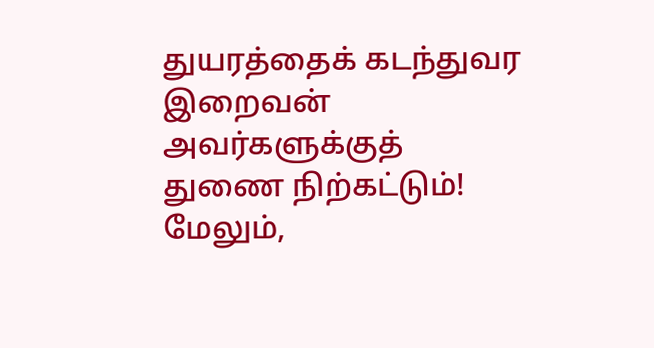துயரத்தைக் கடந்துவர இறைவன் அவர்களுக்குத் துணை நிற்கட்டும்! மேலும்,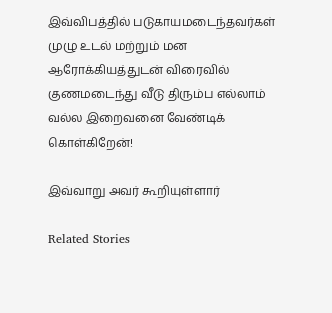இவ்விபத்தில் படுகாயமடைந்தவர்கள் முழு உடல் மற்றும் மன ஆரோக்கியத்துடன் விரைவில் குணமடைந்து வீடு திரும்ப எல்லாம் வல்ல இறைவனை வேண்டிக் கொள்கிறேன்!

இவ்வாறு அவர் கூறியுள்ளார்

Related Stories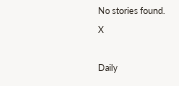No stories found.
X

Daily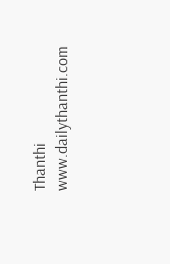Thanthi
www.dailythanthi.com